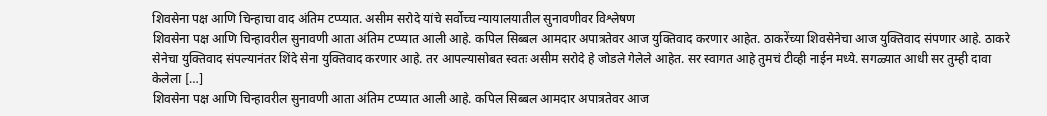शिवसेना पक्ष आणि चिन्हाचा वाद अंतिम टप्प्यात. असीम सरोदे यांचे सर्वोच्च न्यायालयातील सुनावणीवर विश्लेषण
शिवसेना पक्ष आणि चिन्हावरील सुनावणी आता अंतिम टप्प्यात आली आहे. कपिल सिब्बल आमदार अपात्रतेवर आज युक्तिवाद करणार आहेत. ठाकरेंच्या शिवसेनेचा आज युक्तिवाद संपणार आहे. ठाकरे सेनेचा युक्तिवाद संपल्यानंतर शिंदे सेना युक्तिवाद करणार आहे. तर आपल्यासोबत स्वतः असीम सरोदे हे जोडले गेलेले आहेत. सर स्वागत आहे तुमचं टीव्ही नाईन मध्ये. सगळ्यात आधी सर तुम्ही दावा केलेला […]
शिवसेना पक्ष आणि चिन्हावरील सुनावणी आता अंतिम टप्प्यात आली आहे. कपिल सिब्बल आमदार अपात्रतेवर आज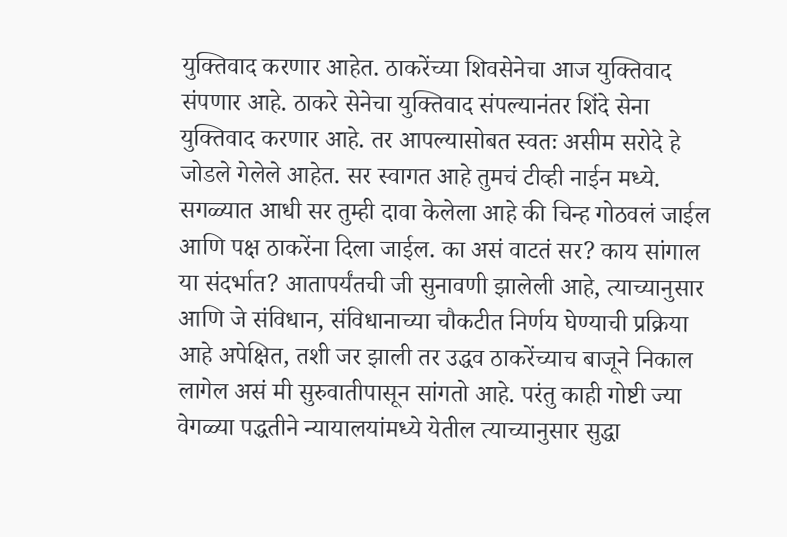युक्तिवाद करणार आहेत. ठाकरेंच्या शिवसेनेचा आज युक्तिवाद संपणार आहे. ठाकरे सेनेचा युक्तिवाद संपल्यानंतर शिंदे सेना युक्तिवाद करणार आहे. तर आपल्यासोबत स्वतः असीम सरोदे हे जोडले गेलेले आहेत. सर स्वागत आहे तुमचं टीव्ही नाईन मध्ये. सगळ्यात आधी सर तुम्ही दावा केलेला आहे की चिन्ह गोठवलं जाईल आणि पक्ष ठाकरेंना दिला जाईल. का असं वाटतं सर? काय सांगाल या संदर्भात? आतापर्यंतची जी सुनावणी झालेली आहे, त्याच्यानुसार आणि जे संविधान, संविधानाच्या चौकटीत निर्णय घेण्याची प्रक्रिया आहे अपेक्षित, तशी जर झाली तर उद्धव ठाकरेंच्याच बाजूने निकाल लागेल असं मी सुरुवातीपासून सांगतो आहे. परंतु काही गोष्टी ज्या वेगळ्या पद्धतीने न्यायालयांमध्ये येतील त्याच्यानुसार सुद्धा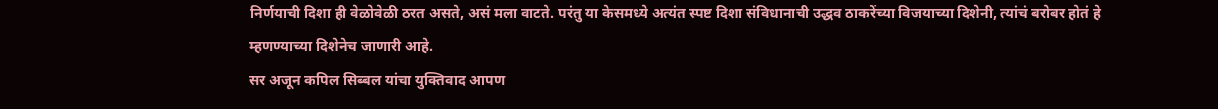निर्णयाची दिशा ही वेळोवेळी ठरत असते, असं मला वाटते. परंतु या केसमध्ये अत्यंत स्पष्ट दिशा संविधानाची उद्धव ठाकरेंच्या विजयाच्या दिशेनी, त्यांचं बरोबर होतं हे म्हणण्याच्या दिशेनेच जाणारी आहे.
सर अजून कपिल सिब्बल यांचा युक्तिवाद आपण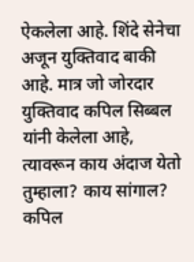ऐकलेला आहे. शिंदे सेनेचा अजून युक्तिवाद बाकी आहे. मात्र जो जोरदार युक्तिवाद कपिल सिब्बल यांनी केलेला आहे, त्यावरून काय अंदाज येतो तुम्हाला? काय सांगाल?
कपिल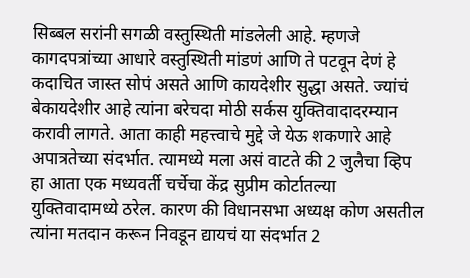सिब्बल सरांनी सगळी वस्तुस्थिती मांडलेली आहे. म्हणजे कागदपत्रांच्या आधारे वस्तुस्थिती मांडणं आणि ते पटवून देणं हे कदाचित जास्त सोपं असते आणि कायदेशीर सुद्धा असते. ज्यांचं बेकायदेशीर आहे त्यांना बरेचदा मोठी सर्कस युक्तिवादादरम्यान करावी लागते. आता काही महत्त्वाचे मुद्दे जे येऊ शकणारे आहे अपात्रतेच्या संदर्भात. त्यामध्ये मला असं वाटते की 2 जुलैचा व्हिप हा आता एक मध्यवर्ती चर्चेचा केंद्र सुप्रीम कोर्टातल्या युक्तिवादामध्ये ठरेल. कारण की विधानसभा अध्यक्ष कोण असतील त्यांना मतदान करून निवडून द्यायचं या संदर्भात 2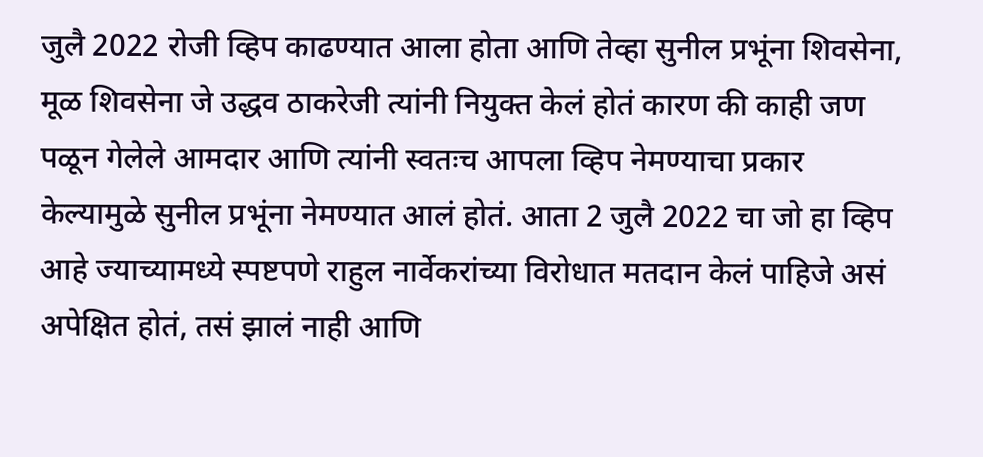जुलै 2022 रोजी व्हिप काढण्यात आला होता आणि तेव्हा सुनील प्रभूंना शिवसेना, मूळ शिवसेना जे उद्धव ठाकरेजी त्यांनी नियुक्त केलं होतं कारण की काही जण पळून गेलेले आमदार आणि त्यांनी स्वतःच आपला व्हिप नेमण्याचा प्रकार केल्यामुळे सुनील प्रभूंना नेमण्यात आलं होतं. आता 2 जुलै 2022 चा जो हा व्हिप आहे ज्याच्यामध्ये स्पष्टपणे राहुल नार्वेकरांच्या विरोधात मतदान केलं पाहिजे असं अपेक्षित होतं, तसं झालं नाही आणि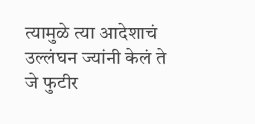त्यामुळे त्या आदेशाचं उल्लंघन ज्यांनी केलं ते जे फुटीर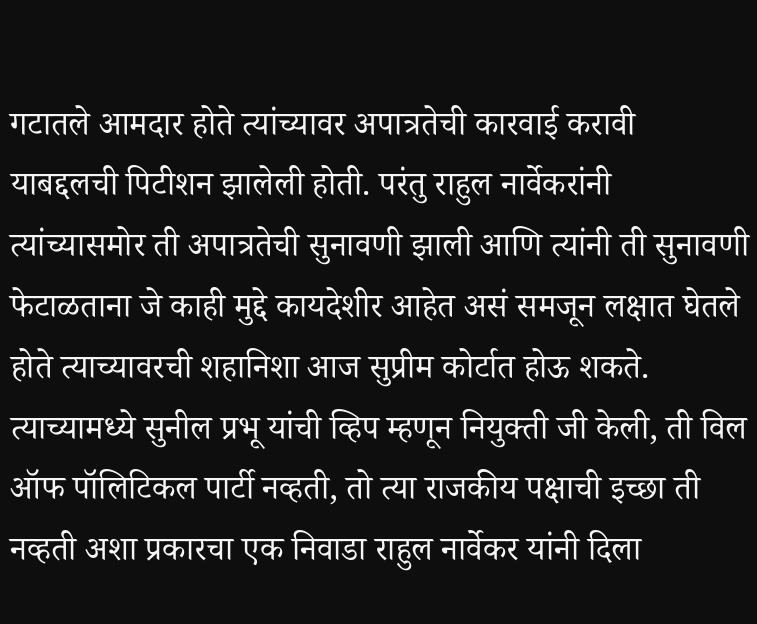गटातले आमदार होते त्यांच्यावर अपात्रतेची कारवाई करावी याबद्दलची पिटीशन झालेली होती. परंतु राहुल नार्वेकरांनी त्यांच्यासमोर ती अपात्रतेची सुनावणी झाली आणि त्यांनी ती सुनावणी फेटाळताना जे काही मुद्दे कायदेशीर आहेत असं समजून लक्षात घेतले होते त्याच्यावरची शहानिशा आज सुप्रीम कोर्टात होऊ शकते. त्याच्यामध्ये सुनील प्रभू यांची व्हिप म्हणून नियुक्ती जी केली, ती विल ऑफ पॉलिटिकल पार्टी नव्हती, तो त्या राजकीय पक्षाची इच्छा ती नव्हती अशा प्रकारचा एक निवाडा राहुल नार्वेकर यांनी दिला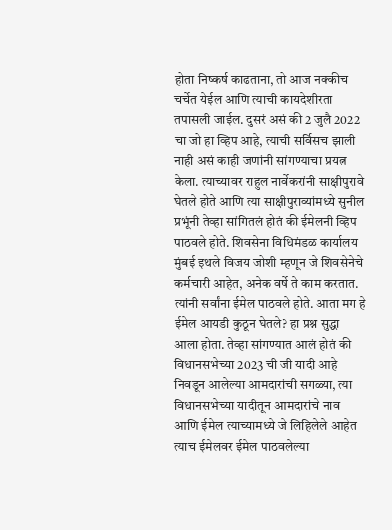होता निष्कर्ष काढताना, तो आज नक्कीच चर्चेत येईल आणि त्याची कायदेशीरता तपासली जाईल. दुसरं असं की 2 जुलै 2022 चा जो हा व्हिप आहे, त्याची सर्विसच झाली नाही असं काही जणांनी सांगण्याचा प्रयत्न केला. त्याच्यावर राहुल नार्वेकरांनी साक्षीपुरावे घेतले होते आणि त्या साक्षीपुराव्यांमध्ये सुनील प्रभूंनी तेव्हा सांगितलं होतं की ईमेलनी व्हिप पाठवले होते. शिवसेना विधिमंडळ कार्यालय मुंबई इथले विजय जोशी म्हणून जे शिवसेनेचे कर्मचारी आहेत, अनेक वर्षे ते काम करतात. त्यांनी सर्वांना ईमेल पाठवले होते. आता मग हे ईमेल आयडी कुठून घेतले? हा प्रश्न सुद्धा आला होता. तेव्हा सांगण्यात आलं होतं की विधानसभेच्या 2023 ची जी यादी आहे निवडून आलेल्या आमदारांची सगळ्या, त्या विधानसभेच्या यादीतून आमदारांचे नाव आणि ईमेल त्याच्यामध्ये जे लिहिलेले आहेत त्याच ईमेलवर ईमेल पाठवलेल्या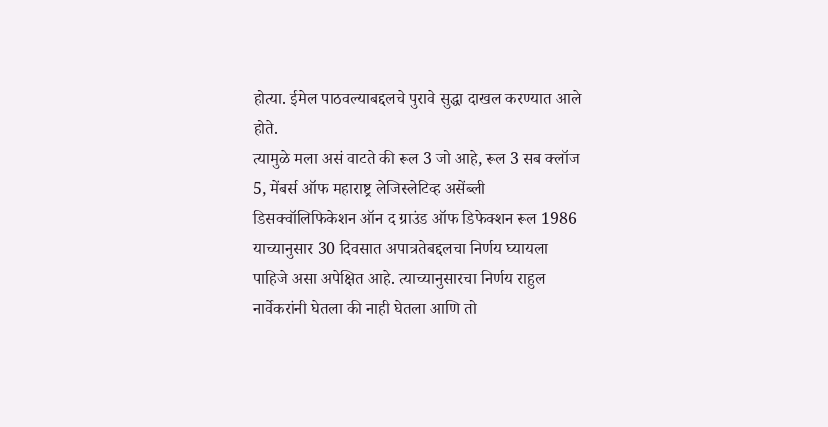होत्या. ईमेल पाठवल्याबद्दलचे पुरावे सुद्धा दाखल करण्यात आले होते.
त्यामुळे मला असं वाटते की रूल 3 जो आहे, रूल 3 सब क्लॉज 5, मेंबर्स ऑफ महाराष्ट्र लेजिस्लेटिव्ह असेंब्ली डिसक्वॉलिफिकेशन ऑन द ग्राउंड ऑफ डिफेक्शन रूल 1986 याच्यानुसार 30 दिवसात अपात्रतेबद्दलचा निर्णय घ्यायला पाहिजे असा अपेक्षित आहे. त्याच्यानुसारचा निर्णय राहुल नार्वेकरांनी घेतला की नाही घेतला आणि तो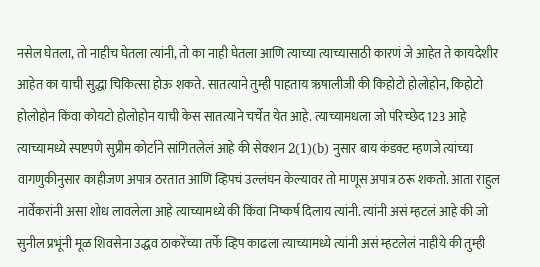नसेल घेतला, तो नाहीच घेतला त्यांनी, तो का नाही घेतला आणि त्याच्या त्याच्यासाठी कारणं जे आहेत ते कायदेशीर आहेत का याची सुद्धा चिकित्सा होऊ शकते. सातत्याने तुम्ही पाहताय ऋषालीजी की किहोटो होलोहोन, किहोटो होलोहोन किंवा कोयटो होलोहोन याची केस सातत्याने चर्चेत येत आहे. त्याच्यामधला जो परिच्छेद 123 आहे त्याच्यामध्ये स्पष्टपणे सुप्रीम कोर्टाने सांगितलेलं आहे की सेक्शन 2(1)(b) नुसार बाय कंडक्ट म्हणजे त्यांच्या वागणुकीनुसार काहीजण अपात्र ठरतात आणि व्हिपचं उल्लंघन केल्यावर तो माणूस अपात्र ठरू शकतो. आता राहुल नार्वेकरांनी असा शोध लावलेला आहे त्याच्यामध्ये की किंवा निष्कर्ष दिलाय त्यांनी. त्यांनी असं म्हटलं आहे की जो सुनील प्रभूंनी मूळ शिवसेना उद्धव ठाकरेंच्या तर्फे व्हिप काढला त्याच्यामध्ये त्यांनी असं म्हटलेलं नाहीये की तुम्ही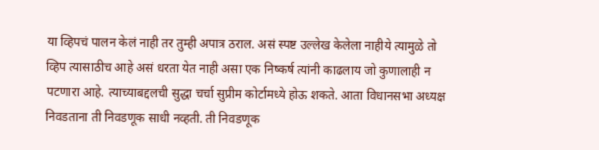या व्हिपचं पालन केलं नाही तर तुम्ही अपात्र ठराल. असं स्पष्ट उल्लेख केलेला नाहीये त्यामुळे तो व्हिप त्यासाठीच आहे असं धरता येत नाही असा एक निष्कर्ष त्यांनी काढलाय जो कुणालाही न पटणारा आहे. त्याच्याबद्दलची सुद्धा चर्चा सुप्रीम कोर्टामध्ये होऊ शकते. आता विधानसभा अध्यक्ष निवडताना ती निवडणूक साधी नव्हती. ती निवडणूक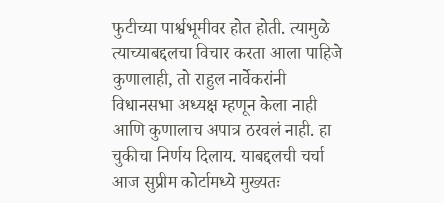फुटीच्या पार्श्वभूमीवर होत होती. त्यामुळे त्याच्याबद्दलचा विचार करता आला पाहिजे कुणालाही, तो राहुल नार्वेकरांनी विधानसभा अध्यक्ष म्हणून केला नाही आणि कुणालाच अपात्र ठरवलं नाही. हा चुकीचा निर्णय दिलाय. याबद्दलची चर्चा आज सुप्रीम कोर्टामध्ये मुख्यतः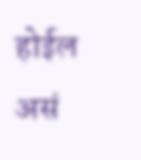होईल असं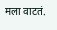मला वाटतं.